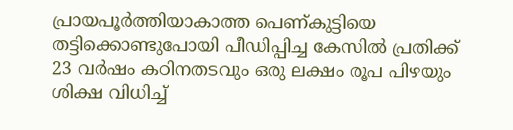പ്രായപൂർത്തിയാകാത്ത പെണ്കുട്ടിയെ തട്ടിക്കൊണ്ടുപോയി പീഡിപ്പിച്ച കേസിൽ പ്രതിക്ക് 23 വർഷം കഠിനതടവും ഒരു ലക്ഷം രൂപ പിഴയും ശിക്ഷ വിധിച്ച്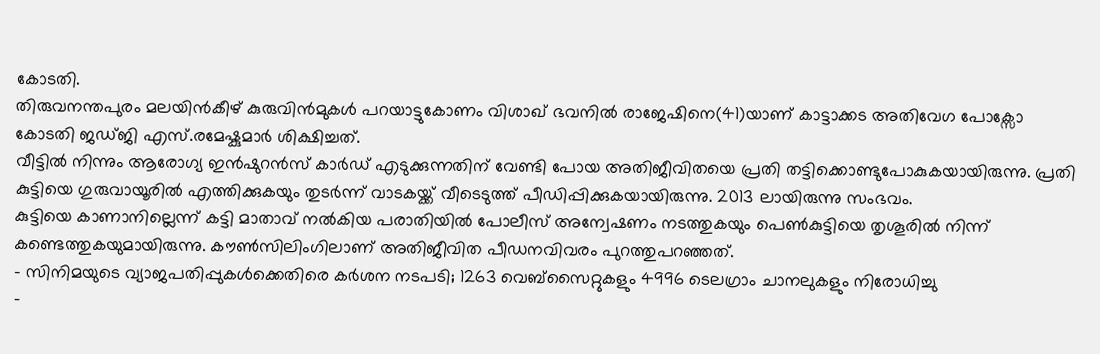കോടതി.
തിരുവനന്തപുരം മലയിൻകീഴ് കുരുവിൻമുകൾ പറയാട്ടുകോണം വിശാഖ് ഭവനിൽ രാജേഷിനെ(41)യാണ് കാട്ടാക്കട അതിവേഗ പോക്സോ കോടതി ജഡ്ജി എസ്.രമേഷ്കുമാർ ശിക്ഷിച്ചത്.
വീട്ടിൽ നിന്നും ആരോഗ്യ ഇൻഷുറൻസ് കാർഡ് എടുക്കുന്നതിന് വേണ്ടി പോയ അതിജീവിതയെ പ്രതി തട്ടിക്കൊണ്ടുപോകുകയായിരുന്നു. പ്രതി കുട്ടിയെ ഗുരുവായൂരിൽ എത്തിക്കുകയും തുടർന്ന് വാടകയ്ക്ക് വീടെടുത്ത് പീഡിപ്പിക്കുകയായിരുന്നു. 2013 ലായിരുന്നു സംഭവം.
കുട്ടിയെ കാണാനില്ലെന്ന് കട്ടി മാതാവ് നൽകിയ പരാതിയിൽ പോലീസ് അന്വേഷണം നടത്തുകയും പെൺകുട്ടിയെ തൃശൂരിൽ നിന്ന് കണ്ടെത്തുകയുമായിരുന്നു. കൗൺസിലിംഗിലാണ് അതിജീവിത പീഡനവിവരം പുറത്തുപറഞ്ഞത്.
- സിനിമയുടെ വ്യാജപതിപ്പുകൾക്കെതിരെ കർശന നടപടി; 1263 വെബ്സൈറ്റുകളും 4996 ടെലഗ്രാം ചാനലുകളും നിരോധിച്ചു
-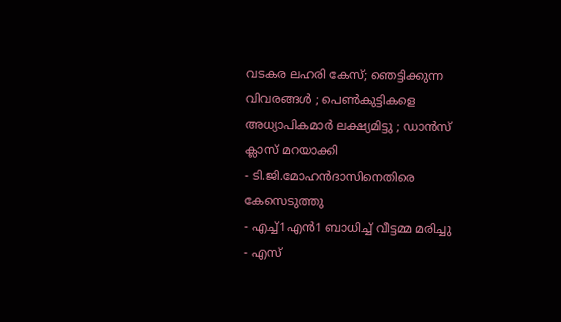വടകര ലഹരി കേസ്; ഞെട്ടിക്കുന്ന വിവരങ്ങൾ ; പെൺകുട്ടികളെ അധ്യാപികമാർ ലക്ഷ്യമിട്ടു ; ഡാൻസ് ക്ലാസ് മറയാക്കി
- ടി.ജി.മോഹൻദാസിനെതിരെ കേസെടുത്തു
- എച്ച്1എൻ1 ബാധിച്ച് വീട്ടമ്മ മരിച്ചു
- എസ്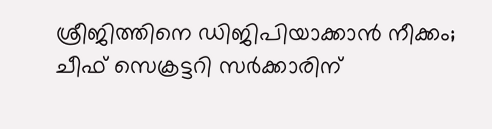ശ്രീജിത്തിനെ ഡിജിപിയാക്കാൻ നീക്കം; ചീഫ് സെക്രട്ടറി സർക്കാരിന്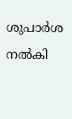ശുപാർശ നൽകി